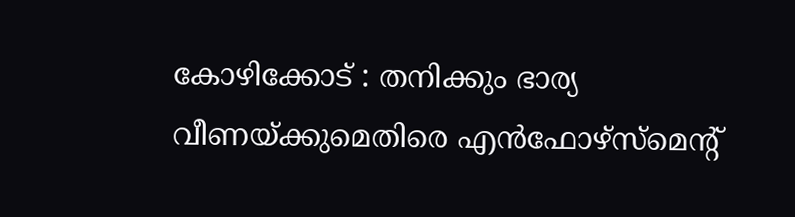കോഴിക്കോട് : തനിക്കും ഭാര്യ വീണയ്ക്കുമെതിരെ എൻഫോഴ്സ്മെന്റ്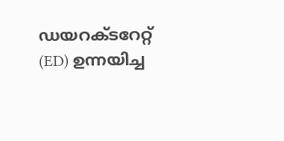ഡയറക്ടറേറ്റ് (ED) ഉന്നയിച്ച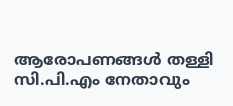ആരോപണങ്ങൾ തള്ളി സി.പി.എം നേതാവും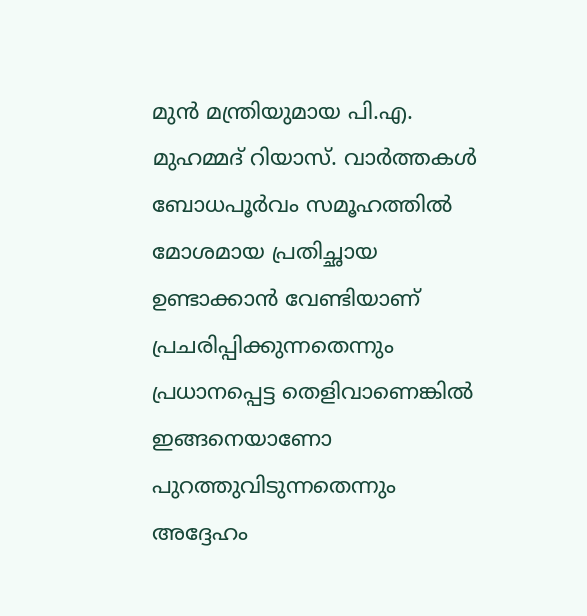മുൻ മന്ത്രിയുമായ പി.എ. മുഹമ്മദ് റിയാസ്. വാർത്തകൾ ബോധപൂർവം സമൂഹത്തിൽ മോശമായ പ്രതിച്ഛായ ഉണ്ടാക്കാൻ വേണ്ടിയാണ് പ്രചരിപ്പിക്കുന്നതെന്നും പ്രധാനപ്പെട്ട തെളിവാണെങ്കിൽ ഇങ്ങനെയാണോ പുറത്തുവിടുന്നതെന്നും അദ്ദേഹം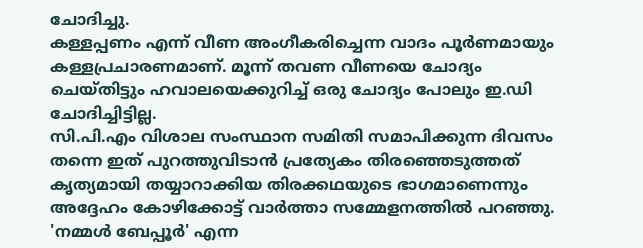ചോദിച്ചു.
കള്ളപ്പണം എന്ന് വീണ അംഗീകരിച്ചെന്ന വാദം പൂർണമായും കള്ളപ്രചാരണമാണ്. മൂന്ന് തവണ വീണയെ ചോദ്യം ചെയ്തിട്ടും ഹവാലയെക്കുറിച്ച് ഒരു ചോദ്യം പോലും ഇ.ഡി ചോദിച്ചിട്ടില്ല.
സി.പി.എം വിശാല സംസ്ഥാന സമിതി സമാപിക്കുന്ന ദിവസം തന്നെ ഇത് പുറത്തുവിടാൻ പ്രത്യേകം തിരഞ്ഞെടുത്തത് കൃത്യമായി തയ്യാറാക്കിയ തിരക്കഥയുടെ ഭാഗമാണെന്നും അദ്ദേഹം കോഴിക്കോട്ട് വാർത്താ സമ്മേളനത്തിൽ പറഞ്ഞു.
'നമ്മൾ ബേപ്പൂർ' എന്ന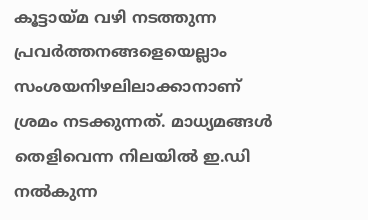കൂട്ടായ്മ വഴി നടത്തുന്ന പ്രവർത്തനങ്ങളെയെല്ലാം സംശയനിഴലിലാക്കാനാണ് ശ്രമം നടക്കുന്നത്. മാധ്യമങ്ങൾ തെളിവെന്ന നിലയിൽ ഇ.ഡി നൽകുന്ന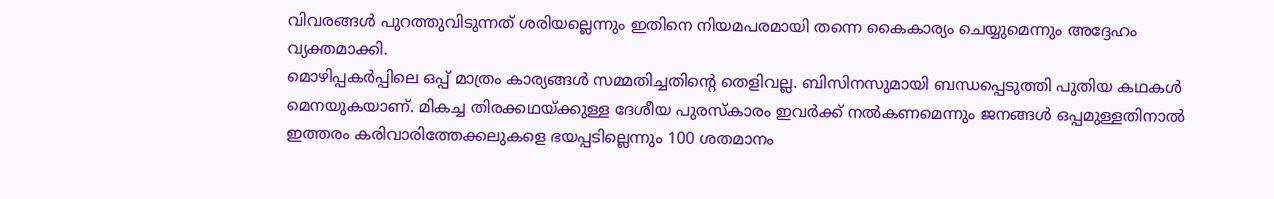വിവരങ്ങൾ പുറത്തുവിടുന്നത് ശരിയല്ലെന്നും ഇതിനെ നിയമപരമായി തന്നെ കൈകാര്യം ചെയ്യുമെന്നും അദ്ദേഹം വ്യക്തമാക്കി.
മൊഴിപ്പകർപ്പിലെ ഒപ്പ് മാത്രം കാര്യങ്ങൾ സമ്മതിച്ചതിന്റെ തെളിവല്ല. ബിസിനസുമായി ബന്ധപ്പെടുത്തി പുതിയ കഥകൾ മെനയുകയാണ്. മികച്ച തിരക്കഥയ്ക്കുള്ള ദേശീയ പുരസ്കാരം ഇവർക്ക് നൽകണമെന്നും ജനങ്ങൾ ഒപ്പമുള്ളതിനാൽ ഇത്തരം കരിവാരിത്തേക്കലുകളെ ഭയപ്പടില്ലെന്നും 100 ശതമാനം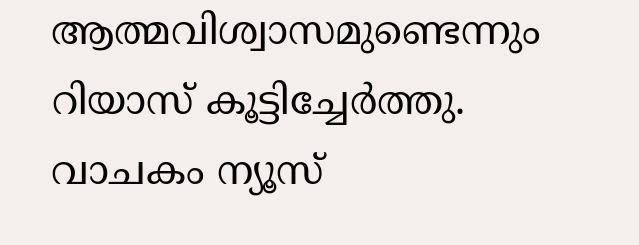ആത്മവിശ്വാസമുണ്ടെന്നും റിയാസ് കൂട്ടിച്ചേർത്തു.
വാചകം ന്യൂസ്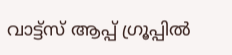വാട്ട്സ് ആപ്പ് ഗ്രൂപ്പിൽ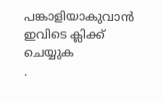പങ്കാളിയാകുവാൻ
ഇവിടെ ക്ലിക്ക് ചെയ്യുക
.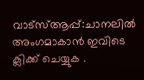വാട്സ്ആപ്പ്:ചാനലിൽ അംഗമാകാൻ ഇവിടെ ക്ലിക്ക് ചെയ്യുക .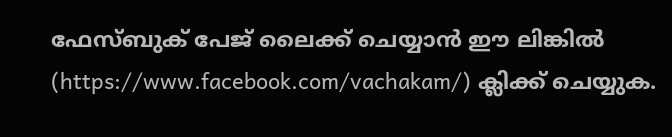ഫേസ്ബുക് പേജ് ലൈക്ക് ചെയ്യാൻ ഈ ലിങ്കിൽ (https://www.facebook.com/vachakam/) ക്ലിക്ക് ചെയ്യുക.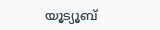യൂട്യൂബ്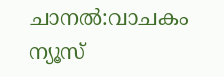ചാനൽ:വാചകം ന്യൂസ്